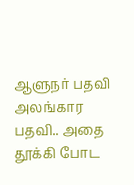ஆளுநர் பதவி அலங்கார பதவி.. அதை தூக்கி போட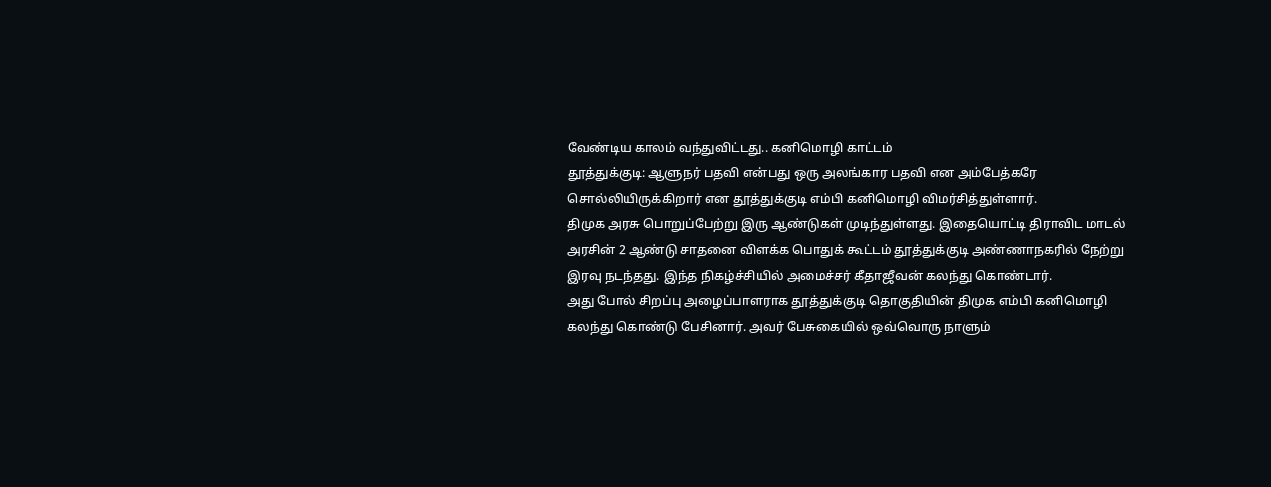வேண்டிய காலம் வந்துவிட்டது.. கனிமொழி காட்டம்
தூத்துக்குடி: ஆளுநர் பதவி என்பது ஒரு அலங்கார பதவி என அம்பேத்கரே சொல்லியிருக்கிறார் என தூத்துக்குடி எம்பி கனிமொழி விமர்சித்துள்ளார்.
திமுக அரசு பொறுப்பேற்று இரு ஆண்டுகள் முடிந்துள்ளது. இதையொட்டி திராவிட மாடல் அரசின் 2 ஆண்டு சாதனை விளக்க பொதுக் கூட்டம் தூத்துக்குடி அண்ணாநகரில் நேற்று இரவு நடந்தது. இந்த நிகழ்ச்சியில் அமைச்சர் கீதாஜீவன் கலந்து கொண்டார்.
அது போல் சிறப்பு அழைப்பாளராக தூத்துக்குடி தொகுதியின் திமுக எம்பி கனிமொழி கலந்து கொண்டு பேசினார். அவர் பேசுகையில் ஒவ்வொரு நாளும்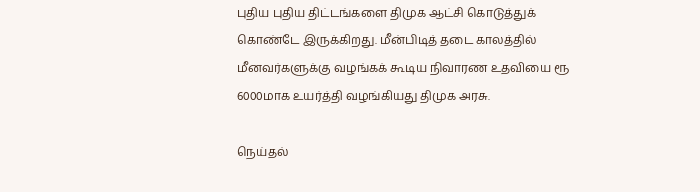புதிய புதிய திட்டங்களை திமுக ஆட்சி கொடுத்துக் கொண்டே இருக்கிறது. மீன்பிடித் தடை காலத்தில் மீனவர்களுக்கு வழங்கக் கூடிய நிவாரண உதவியை ரூ 6000மாக உயர்த்தி வழங்கியது திமுக அரசு.

நெய்தல்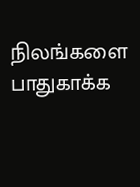நிலங்களை பாதுகாக்க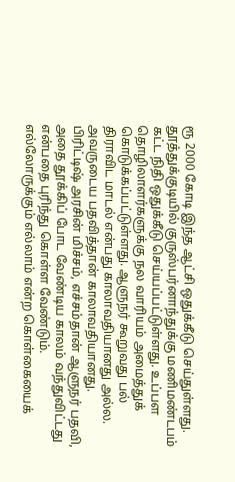ரூ 2000 கோடி இந்த ஆட்சி ஒதுக்கீடு செய்துள்ளது. தூத்துக்குடியில் குருஸ்பர்னாந்துக்கு மணிமண்டபம் கட்ட நிதி ஒதுக்கீடு செய்யப்பட்டுள்ளது. உப்பள தொழிலாளர்களுக்கு நல வாரியம் அமைத்துக் கொடுக்கப்பட்டுள்ளது. ஆளுநர் கூறுவது பல் திராவிட மாடல் என்பது காலாவதியானது அல்ல. அவருடைய பதவித்தான் காலாவதியானது.
பிரிட்டிஷ் அரசின் மிச்சம், எச்சம்தான் ஆளுநர் பதவி, அதை தூக்கிப் போட வேண்டிய காலம் வந்துவிட்டது என்பதை புரிந்து கொள்ள வேண்டும். எல்லோருக்கும் எல்லாம் என்ற கொள்கையைக்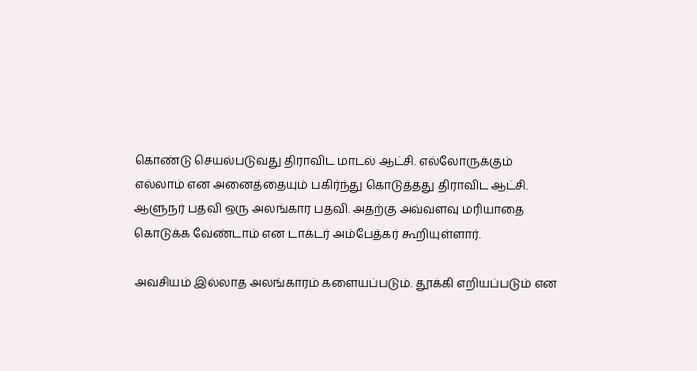கொண்டு செயல்படுவது திராவிட மாடல் ஆட்சி. எல்லோருக்கும் எல்லாம் என அனைத்தையும் பகிர்ந்து கொடுத்தது திராவிட ஆட்சி. ஆளுநர் பதவி ஒரு அலங்கார பதவி. அதற்கு அவ்வளவு மரியாதை கொடுக்க வேண்டாம் என டாக்டர் அம்பேத்கர் கூறியுள்ளார்.

அவசியம் இல்லாத அலங்காரம் களையப்படும். தூக்கி எறியப்படும் என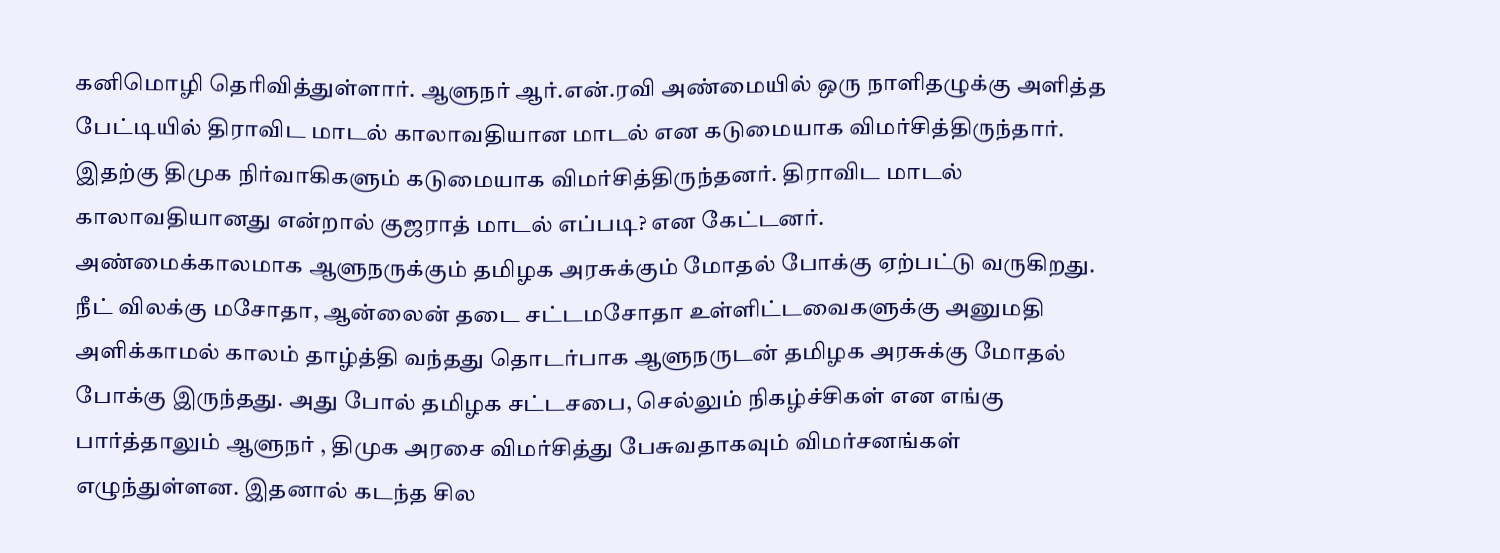கனிமொழி தெரிவித்துள்ளார். ஆளுநர் ஆர்.என்.ரவி அண்மையில் ஒரு நாளிதழுக்கு அளித்த பேட்டியில் திராவிட மாடல் காலாவதியான மாடல் என கடுமையாக விமர்சித்திருந்தார். இதற்கு திமுக நிர்வாகிகளும் கடுமையாக விமர்சித்திருந்தனர். திராவிட மாடல் காலாவதியானது என்றால் குஜராத் மாடல் எப்படி? என கேட்டனர்.
அண்மைக்காலமாக ஆளுநருக்கும் தமிழக அரசுக்கும் மோதல் போக்கு ஏற்பட்டு வருகிறது. நீட் விலக்கு மசோதா, ஆன்லைன் தடை சட்டமசோதா உள்ளிட்டவைகளுக்கு அனுமதி அளிக்காமல் காலம் தாழ்த்தி வந்தது தொடர்பாக ஆளுநருடன் தமிழக அரசுக்கு மோதல் போக்கு இருந்தது. அது போல் தமிழக சட்டசபை, செல்லும் நிகழ்ச்சிகள் என எங்கு பார்த்தாலும் ஆளுநர் , திமுக அரசை விமர்சித்து பேசுவதாகவும் விமர்சனங்கள் எழுந்துள்ளன. இதனால் கடந்த சில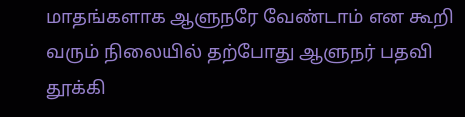மாதங்களாக ஆளுநரே வேண்டாம் என கூறி வரும் நிலையில் தற்போது ஆளுநர் பதவி தூக்கி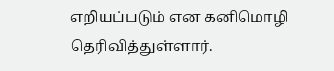எறியப்படும் என கனிமொழி தெரிவித்துள்ளார்.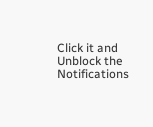Click it and Unblock the Notifications